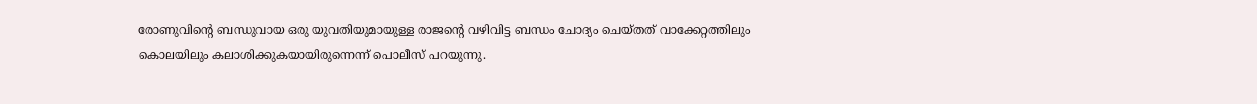രോണുവിന്റെ ബന്ധുവായ ഒരു യുവതിയുമായുള്ള രാജന്റെ വഴിവിട്ട ബന്ധം ചോദ്യം ചെയ്തത് വാക്കേറ്റത്തിലും കൊലയിലും കലാശിക്കുകയായിരുന്നെന്ന് പൊലീസ് പറയുന്നു.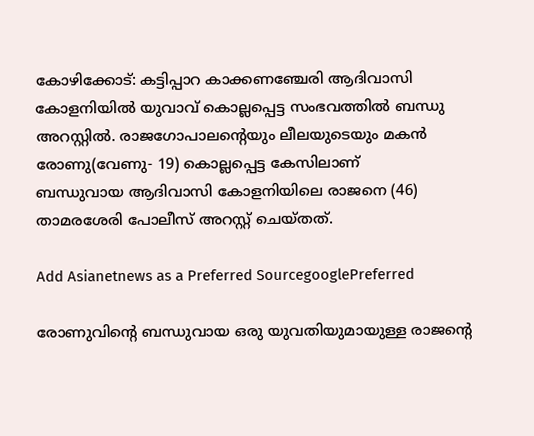കോഴിക്കോട്: കട്ടിപ്പാറ കാക്കണഞ്ചേരി ആദിവാസി കോളനിയില്‍ യുവാവ് കൊല്ലപ്പെട്ട സംഭവത്തിൽ ബന്ധു അറസ്റ്റിൽ. രാജഗോപാലന്റെയും ലീലയുടെയും മകന്‍ രോണു(വേണു- 19) കൊല്ലപ്പെട്ട കേസിലാണ്
ബന്ധുവായ ആദിവാസി കോളനിയിലെ രാജനെ (46) താമരശേരി പോലീസ് അറസ്റ്റ് ചെയ്തത്.

Add Asianetnews as a Preferred SourcegooglePreferred

രോണുവിന്റെ ബന്ധുവായ ഒരു യുവതിയുമായുള്ള രാജന്റെ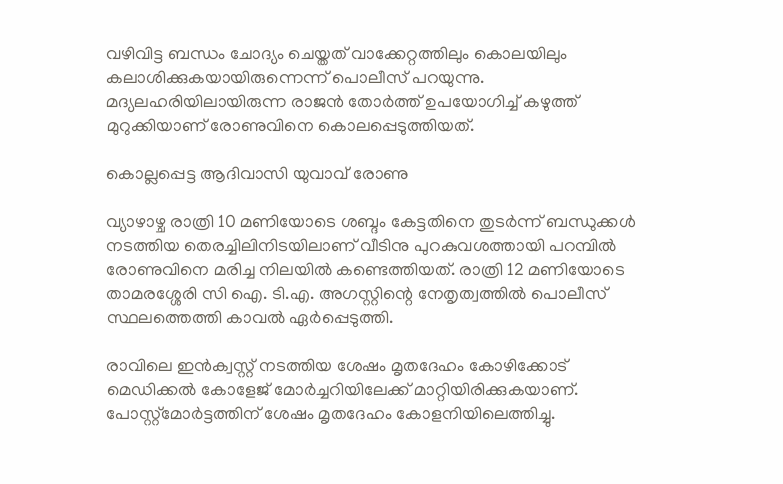വഴിവിട്ട ബന്ധം ചോദ്യം ചെയ്തത് വാക്കേറ്റത്തിലും കൊലയിലും കലാശിക്കുകയായിരുന്നെന്ന് പൊലീസ് പറയുന്നു. മദ്യലഹരിയിലായിരുന്ന രാജൻ തോർത്ത് ഉപയോഗിച്ച് കഴുത്ത് മുറുക്കിയാണ് രോണുവിനെ കൊലപ്പെടുത്തിയത്.

കൊല്ലപ്പെട്ട ആദിവാസി യുവാവ് രോണു

വ്യാഴാഴ്ച രാത്രി 10 മണിയോടെ ശബ്ദം കേട്ടതിനെ തുടര്‍ന്ന് ബന്ധുക്കള്‍ നടത്തിയ തെരച്ചിലിനിടയിലാണ് വീടിനു പുറകുവശത്തായി പറമ്പില്‍ രോണുവിനെ മരിച്ച നിലയില്‍ കണ്ടെത്തിയത്. രാത്രി 12 മണിയോടെ താമരശ്ശേരി സി ഐ. ടി.എ. അഗസ്റ്റിന്റെ നേതൃത്വത്തില്‍ പൊലീസ് സ്ഥലത്തെത്തി കാവല്‍ ഏര്‍പ്പെടുത്തി.

രാവിലെ ഇന്‍ക്വസ്റ്റ് നടത്തിയ ശേഷം മൃതദേഹം കോഴിക്കോട് മെഡിക്കല്‍ കോളേജ് മോര്‍ച്ചറിയിലേക്ക് മാറ്റിയിരിക്കുകയാണ്. പോസ്റ്റ്മോർട്ടത്തിന് ശേഷം മൃതദേഹം കോളനിയിലെത്തിച്ചു.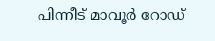പിന്നീട് മാവൂർ റോഡ്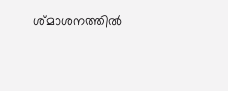ശ്മാശനത്തിൽ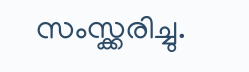സംസ്ക്കരിച്ചു.